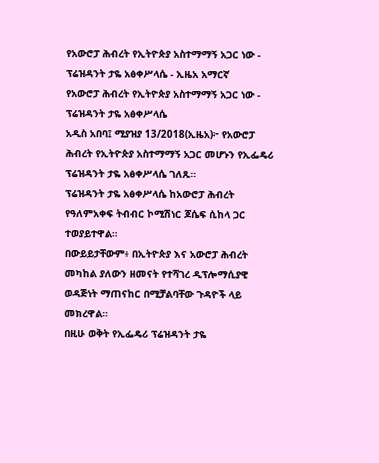የአውሮፓ ሕብረት የኢትዮጵያ አስተማማኝ አጋር ነው - ፕሬዝዳንት ታዬ አፅቀሥላሴ - ኢዜአ አማርኛ
የአውሮፓ ሕብረት የኢትዮጵያ አስተማማኝ አጋር ነው - ፕሬዝዳንት ታዬ አፅቀሥላሴ
አዲስ አበባ፤ ሚያዝያ 13/2018(ኢዜአ)፦ የአውሮፓ ሕብረት የኢትዮጵያ አስተማማኝ አጋር መሆኑን የኢፌዴሪ ፕሬዝዳንት ታዬ አፅቀሥላሴ ገለጹ።
ፕሬዝዳንት ታዬ አፅቀሥላሴ ከአውሮፓ ሕብረት የዓለምአቀፍ ትብብር ኮሚሽነር ጆሴፍ ሲከላ ጋር ተወያይተዋል።
በውይይታቸውም፥ በኢትዮጵያ እና አውሮፓ ሕብረት መካከል ያለውን ዘመናት የተሻገረ ዲፕሎማሲያዊ ወዳጅነት ማጠናከር በሚቻልባቸው ጉዳዮች ላይ መክረዋል።
በዚሁ ወቅት የኢፌዴሪ ፕሬዝዳንት ታዬ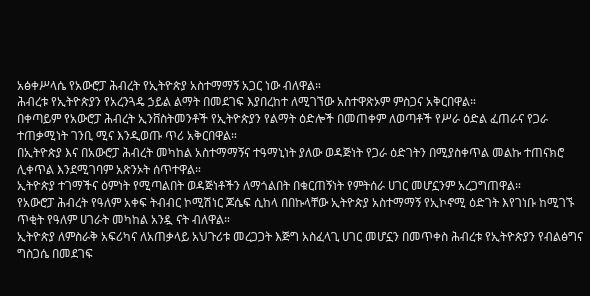አፅቀሥላሴ የአውሮፓ ሕብረት የኢትዮጵያ አስተማማኝ አጋር ነው ብለዋል።
ሕብረቱ የኢትዮጵያን የአረንጓዴ ኃይል ልማት በመደገፍ እያበረከተ ለሚገኘው አስተዋጽኦም ምስጋና አቅርበዋል።
በቀጣይም የአውሮፓ ሕብረት ኢንቨስትመንቶች የኢትዮጵያን የልማት ዕድሎች በመጠቀም ለወጣቶች የሥራ ዕድል ፈጠራና የጋራ ተጠቃሚነት ገንቢ ሚና እንዲወጡ ጥሪ አቅርበዋል።
በኢትዮጵያ እና በአውሮፓ ሕብረት መካከል አስተማማኝና ተዓማኒነት ያለው ወዳጅነት የጋራ ዕድገትን በሚያስቀጥል መልኩ ተጠናክሮ ሊቀጥል እንደሚገባም አጽንኦት ሰጥተዋል።
ኢትዮጵያ ተገማችና ዕምነት የሚጣልበት ወዳጅነቶችን ለማጎልበት በቁርጠኝነት የምትሰራ ሀገር መሆኗንም አረጋግጠዋል።
የአውሮፓ ሕብረት የዓለም አቀፍ ትብብር ኮሚሽነር ጆሴፍ ሲከላ በበኩላቸው ኢትዮጵያ አስተማማኝ የኢኮኖሚ ዕድገት እየገነቡ ከሚገኙ ጥቂት የዓለም ሀገራት መካከል አንዷ ናት ብለዋል።
ኢትዮጵያ ለምስራቅ አፍሪካና ለአጠቃላይ አህጉሪቱ መረጋጋት እጅግ አስፈላጊ ሀገር መሆኗን በመጥቀስ ሕብረቱ የኢትዮጵያን የብልፅግና ግስጋሴ በመደገፍ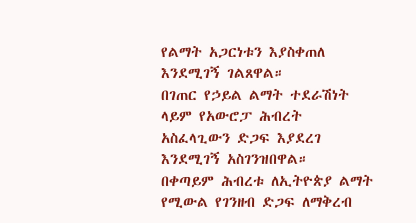የልማት አጋርነቱን እያስቀጠለ እንደሚገኝ ገልጸዋል።
በገጠር የኃይል ልማት ተደራሽነት ላይም የአውሮፓ ሕብረት አስፈላጊውን ድጋፍ እያደረገ እንደሚገኝ አስገንዝበዋል።
በቀጣይም ሕብረቱ ለኢትዮጵያ ልማት የሚውል የገንዘብ ድጋፍ ለማቅረብ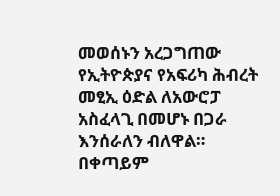መወሰኑን አረጋግጠው የኢትዮጵያና የአፍሪካ ሕብረት መፂኢ ዕድል ለአውሮፓ አስፈላጊ በመሆኑ በጋራ እንሰራለን ብለዋል።
በቀጣይም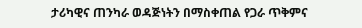ታሪካዊና ጠንካራ ወዳጅነትን በማስቀጠል የጋራ ጥቅምና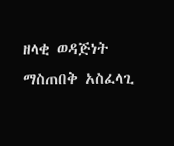ዘላቂ ወዳጅነት ማስጠበቅ አስፈላጊ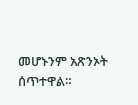መሆኑንም አጽንኦት ሰጥተዋል።